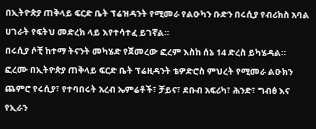በኢትዮጵያ ጠቅላይ ፍርድ ቤት ፕሬዝዳንት የሚመራ የልዑካን ቡድን በሩሲያ የብሪክስ አባል ሀገራት የፍትህ መድረክ ላይ እየተሳተፈ ይገኛል።
በሩሲያ ሶቺ ከተማ ትናንት መካሄድ የጀመረው ፎረም እስከ ሰኔ 14 ድረስ ይካሄዳል።
ፎረሙ በኢትዮጵያ ጠቅላይ ፍርድ ቤት ፕሬዚዳንት ቴዎድሮስ ምህረት የሚመራ ልዑክን ጨምሮ የሩሲያ፣ የተባበሩት አረብ ኤምሬቶች፣ ቻይና፣ ደቡብ አፍሪካ፣ ሕንድ፣ ግብፅ እና የኢራን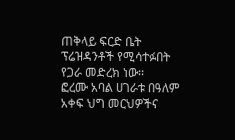ጠቅላይ ፍርድ ቤት ፕሬዝዳንቶች የሚሳተፉበት የጋራ መድረክ ነው፡፡
ፎረሙ አባል ሀገራቱ በዓለም አቀፍ ህግ መርህዎችና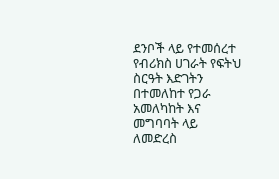ደንቦች ላይ የተመሰረተ የብሪክስ ሀገራት የፍትህ ስርዓት እድገትን በተመለከተ የጋራ አመለካከት እና መግባባት ላይ ለመድረስ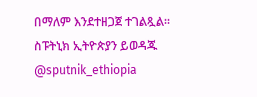በማለም እንደተዘጋጀ ተገልጿል፡፡
ስፑትኒክ ኢትዮጵያን ይወዳጁ @sputnik_ethiopia